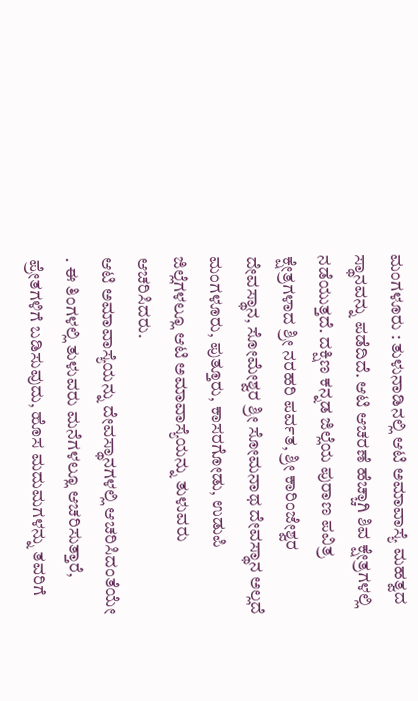ಮಂಗಳೂರು : ತುಳುನಾಡಿನಲ್ಲಿ ಆಟಿ ಅಮಾವಾಸ್ಯೆ ಮಹತ್ವದ ಸ್ಥಾನವನ್ನು ಪಡೆದಿದೆ. ಆಟಿ ಆಚರಣೆ ಹೆಚ್ಚಾಗಿ ಶಿವ ಕ್ಷೇತ್ರಗಳಲ್ಲಿ ನಡೆಯುತ್ತದೆ. ದಕ್ಷಿಣ ಕನ್ನಡ ಜಿಲ್ಲೆಯ ಪುರಾಣ ಪವಿತ್ರ ಕ್ಷೇತ್ರಗಳಾದ ಶ್ರೀ ನರಹರಿ ಪರ್ವತ, ಶ್ರೀ ಕಾರಿಂಜೇಶ್ವರ ದೇವಸ್ಥಾನ, ಸೋಮೇಶ್ವರ ಶ್ರೀ ಸೋಮನಾಥ ದೇವಸ್ಥಾನ ಅಲ್ಲದೆ ಮಂಗಳೂರು, ಪುತ್ತೂರು, ಕಾಸರಗೋಡು, ಉಡುಪಿ ಜಿಲ್ಲೆಗಳಲ್ಲೂ ಆಟಿ ಅಮಾವಾಸ್ಯೆಯನ್ನು ತುಳುವರು ಆಚರಿಸಿದರು.
ಆಟಿ ಅಮಾವಾಸ್ಯೆಯನ್ನು ದೇವಸ್ಥಾನಗಳಲ್ಲಿ ಆಚರಿಸಿದಂತೆಯೇ . ಈ ತಿಂಗಳಲ್ಲಿ ತುಳುವರು ಮನೆಗಳಲ್ಲೂ ಆಚರಿಸುತ್ತಾರೆ, ಪ್ರೇತಗಳಿಗೆ ಬಡಿಸುವುದು, ಹೊಸ ಮದುಮಗಳನ್ನು ತವರಿಗೆ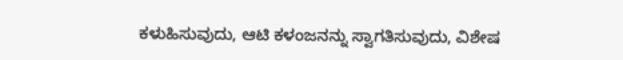ಕಳುಹಿಸುವುದು, ಆಟಿ ಕಳಂಜನನ್ನು ಸ್ವಾಗತಿಸುವುದು, ವಿಶೇಷ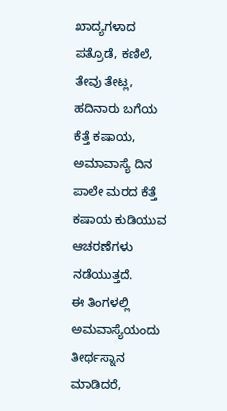ಖಾದ್ಯಗಳಾದ ಪತ್ರೊಡೆ, ಕಣಿಲೆ, ತೇವು ತೇಟ್ಲ, ಹದಿನಾರು ಬಗೆಯ ಕೆತ್ತೆ ಕಷಾಯ, ಅಮಾವಾಸ್ಯೆ ದಿನ ಪಾಲೇ ಮರದ ಕೆತ್ತೆ ಕಷಾಯ ಕುಡಿಯುವ ಆಚರಣೆಗಳು ನಡೆಯುತ್ತದೆ.
ಈ ತಿಂಗಳಲ್ಲಿ ಅಮವಾಸ್ಯೆಯಂದು ತೀರ್ಥಸ್ನಾನ ಮಾಡಿದರೆ,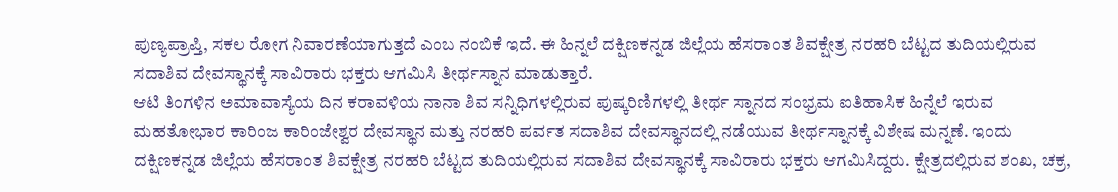ಪುಣ್ಯಪ್ರಾಪ್ತಿ, ಸಕಲ ರೋಗ ನಿವಾರಣೆಯಾಗುತ್ತದೆ ಎಂಬ ನಂಬಿಕೆ ಇದೆ. ಈ ಹಿನ್ನಲೆ ದಕ್ಷಿಣಕನ್ನಡ ಜಿಲ್ಲೆಯ ಹೆಸರಾಂತ ಶಿವಕ್ಷೇತ್ರ ನರಹರಿ ಬೆಟ್ಟದ ತುದಿಯಲ್ಲಿರುವ ಸದಾಶಿವ ದೇವಸ್ಥಾನಕ್ಕೆ ಸಾವಿರಾರು ಭಕ್ತರು ಆಗಮಿಸಿ ತೀರ್ಥಸ್ನಾನ ಮಾಡುತ್ತಾರೆ.
ಆಟಿ ತಿಂಗಳಿನ ಅಮಾವಾಸ್ಯೆಯ ದಿನ ಕರಾವಳಿಯ ನಾನಾ ಶಿವ ಸನ್ನಿಧಿಗಳಲ್ಲಿರುವ ಪುಷ್ಕರಿಣಿಗಳಲ್ಲಿ ತೀರ್ಥ ಸ್ನಾನದ ಸಂಭ್ರಮ ಐತಿಹಾಸಿಕ ಹಿನ್ನೆಲೆ ಇರುವ ಮಹತೋಭಾರ ಕಾರಿಂಜ ಕಾರಿಂಜೇಶ್ವರ ದೇವಸ್ಥಾನ ಮತ್ತು ನರಹರಿ ಪರ್ವತ ಸದಾಶಿವ ದೇವಸ್ಥಾನದಲ್ಲಿ ನಡೆಯುವ ತೀರ್ಥಸ್ನಾನಕ್ಕೆ ವಿಶೇಷ ಮನ್ನಣೆ. ಇಂದು ದಕ್ಷಿಣಕನ್ನಡ ಜಿಲ್ಲೆಯ ಹೆಸರಾಂತ ಶಿವಕ್ಷೇತ್ರ ನರಹರಿ ಬೆಟ್ಟದ ತುದಿಯಲ್ಲಿರುವ ಸದಾಶಿವ ದೇವಸ್ಥಾನಕ್ಕೆ ಸಾವಿರಾರು ಭಕ್ತರು ಆಗಮಿಸಿದ್ದರು. ಕ್ಷೇತ್ರದಲ್ಲಿರುವ ಶಂಖ, ಚಕ್ರ,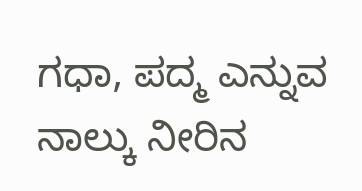ಗಧಾ, ಪದ್ಮ ಎನ್ನುವ ನಾಲ್ಕು ನೀರಿನ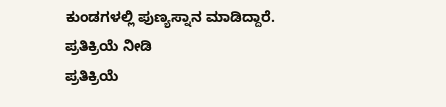ಕುಂಡಗಳಲ್ಲಿ ಪುಣ್ಯಸ್ನಾನ ಮಾಡಿದ್ದಾರೆ.
ಪ್ರತಿಕ್ರಿಯೆ ನೀಡಿ
ಪ್ರತಿಕ್ರಿಯೆ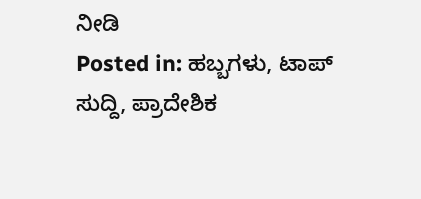ನೀಡಿ
Posted in: ಹಬ್ಬಗಳು, ಟಾಪ್ ಸುದ್ದಿ, ಪ್ರಾದೇಶಿಕ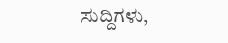ಸುದ್ದಿಗಳು,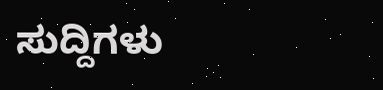ಸುದ್ದಿಗಳು